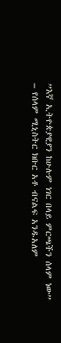”እኛ ኢትዮጵያዊያን ከሁሉም ነገር በላይ ምርጫችን ሰላም ነው” – የሰላም ሚኒስትር ክቡር አቶ ብናልፍ አንዱአለም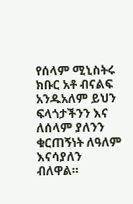የሰላም ሚኒስትሩ ክቡር አቶ ብናልፍ አንዱአለም ይህን ፍላጎታችንን እና ለሰላም ያለንን ቁርጠኝነት ለዓለም እናሳያለን ብለዋል።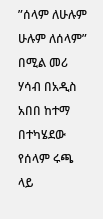”ሰላም ለሁሉም ሁሉም ለሰላም” በሚል መሪ ሃሳብ በአዲስ አበበ ከተማ በተካሄደው የሰላም ሩጫ ላይ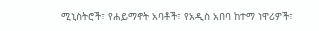ሚኒስትሮች፣ የሐይማኖት አባቶች፣ የአዲስ አበባ ከተማ ነዋሪዎች፣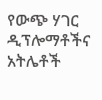የውጭ ሃገር ዲፕሎማቶችና አትሌቶች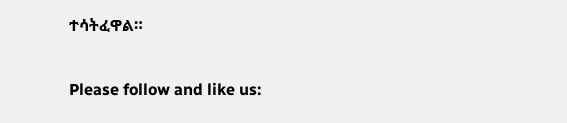ተሳትፈዋል።

Please follow and like us: